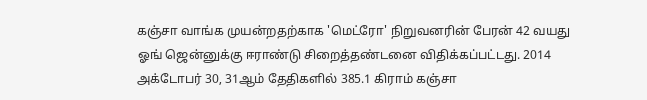கஞ்சா வாங்க முயன்றதற்காக 'மெட்ரோ' நிறுவனரின் பேரன் 42 வயது ஓங் ஜென்னுக்கு ஈராண்டு சிறைத்தண்டனை விதிக்கப்பட்டது. 2014 அக்டோபர் 30, 31ஆம் தேதிகளில் 385.1 கிராம் கஞ்சா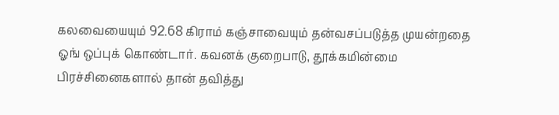கலவையையும் 92.68 கிராம் கஞ்சாவையும் தன்வசப்படுத்த முயன்றதை ஓங் ஒப்புக் கொண்டார். கவனக் குறைபாடு, தூக்கமின்மை பிரச்சினைகளால் தான் தவித்து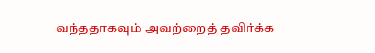வந்ததாகவும் அவற்றைத் தவிர்க்க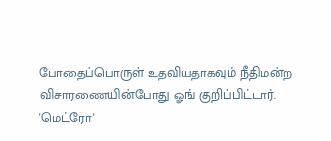போதைப்பொருள் உதவியதாகவும் நீதிமன்ற விசாரணையின்போது ஓங் குறிப்பிட்டார்.
'மெட்ரோ'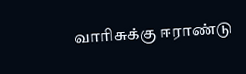வாரிசுக்கு ஈராண்டு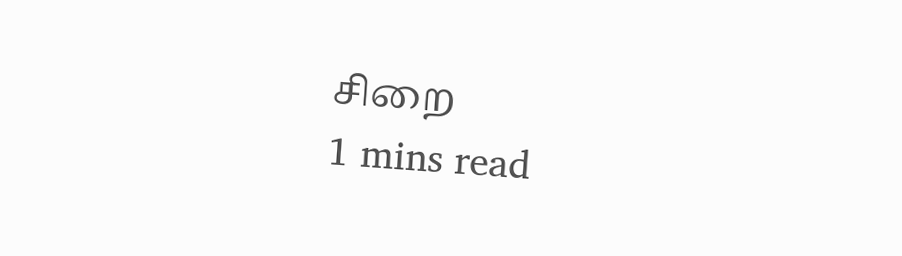சிறை
1 mins read